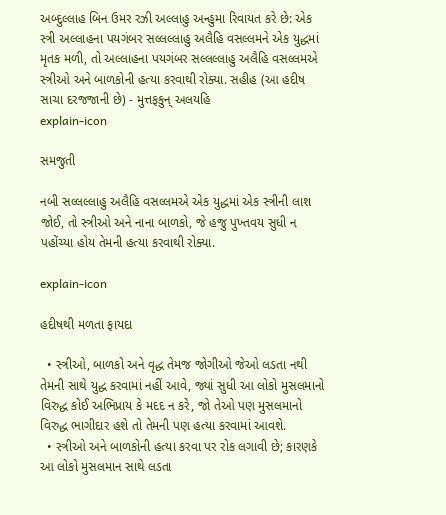અબ્દુલ્લાહ બિન ઉમર રઝી અલ્લાહુ અન્હુમા રિવાયત કરે છે: એક સ્ત્રી અલ્લાહના પયગંબર સલ્લલ્લાહુ અલૈહિ વસલ્લમને એક યુદ્ધમાં મૃતક મળી, તો અલ્લાહના પયગંબર સલ્લલ્લાહુ અલૈહિ વસલ્લમએ સ્ત્રીઓ અને બાળકોની હત્યા કરવાથી રોક્યા. સહીહ (આ હદીષ સાચા દરજજાની છે) - મુત્તફકુન્ અલયહિ
explain-icon

સમજુતી

નબી સલ્લલ્લાહુ અલૈહિ વસલ્લમએ એક યુદ્ધમાં એક સ્ત્રીની લાશ જોઈ, તો સ્ત્રીઓ અને નાના બાળકો, જે હજુ પુખ્તવય સુધી ન પહોંચ્યા હોય તેમની હત્યા કરવાથી રોક્યા.

explain-icon

હદીષથી મળતા ફાયદા

  • સ્ત્રીઓ, બાળકો અને વૃદ્ધ તેમજ જોગીઓ જેઓ લડતા નથી તેમની સાથે યુદ્ધ કરવામાં નહીં આવે, જ્યાં સુધી આ લોકો મુસલમાનો વિરુદ્ધ કોઈ અભિપ્રાય કે મદદ ન કરે, જો તેઓ પણ મુસલમાનો વિરુદ્ધ ભાગીદાર હશે તો તેમની પણ હત્યા કરવામાં આવશે.
  • સ્ત્રીઓ અને બાળકોની હત્યા કરવા પર રોક લગાવી છે; કારણકે આ લોકો મુસલમાન સાથે લડતા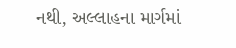નથી, અલ્લાહના માર્ગમાં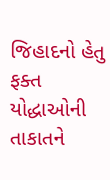જિહાદનો હેતુ ફક્ત યોદ્ધાઓની તાકાતને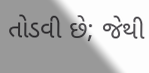તોડવી છે; જેથી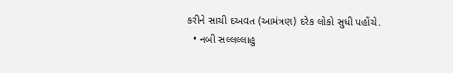કરીને સાચી દઅવત (આમંત્રણ) દરેક લોકો સુધી પહોંચે.
  • નબી સલ્લલ્લાહુ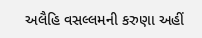અલૈહિ વસલ્લમની કરુણા અહીં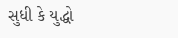સુધી કે યુદ્ધો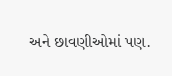અને છાવણીઓમાં પણ.